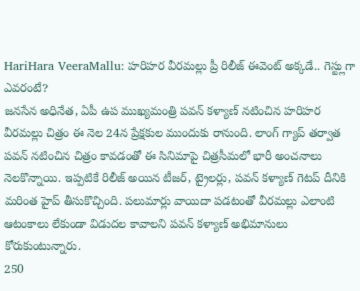HariHara VeeraMallu: హరిహర వీరమల్లు ప్రీ రిలీజ్ ఈవెంట్ అక్కడే.. గెస్ట్లుగా ఎవరంటే?
జనసేన అధినేత, ఏపీ ఉప ముఖ్యమంత్రి పవన్ కళ్యాణ్ నటించిన హరిహర వీరమల్లు చిత్రం ఈ నెల 24న ప్రేక్షకుల ముందుకు రానుంది. లాంగ్ గ్యాప్ తర్వాత పవన్ నటించిన చిత్రం కావడంతో ఈ సినిమాపై చిత్రసీమలో భారీ అంచనాలు నెలకొన్నాయి. ఇప్పటికే రిలీజ్ అయిన టీజర్, ట్రైలర్లు, పవన్ కళ్యాణ్ గెటప్ దీనికి మరింత హైప్ తీసుకొచ్చింది. పలుమార్లు వాయిదా పడటంతో వీరమల్లు ఎలాంటి ఆటంకాలు లేకుండా విడుదల కావాలని పవన్ కళ్యాణ్ అభిమానులు కోరుకుంటున్నారు.
250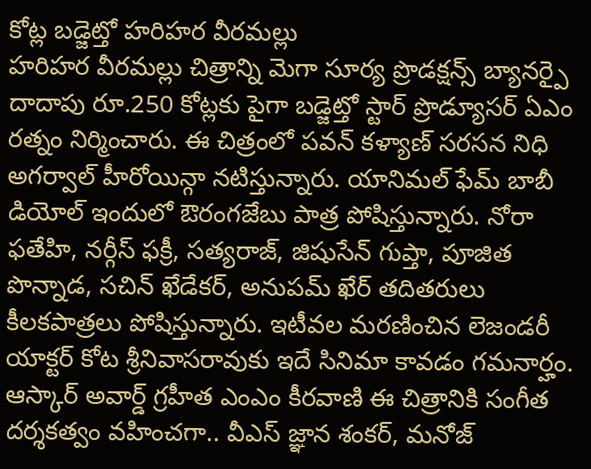కోట్ల బడ్జెట్తో హరిహర వీరమల్లు
హరిహర వీరమల్లు చిత్రాన్ని మెగా సూర్య ప్రొడక్షన్స్ బ్యానర్పై దాదాపు రూ.250 కోట్లకు పైగా బడ్జెట్తో స్టార్ ప్రొడ్యూసర్ ఏఎం రత్నం నిర్మించారు. ఈ చిత్రంలో పవన్ కళ్యాణ్ సరసన నిధి అగర్వాల్ హీరోయిన్గా నటిస్తున్నారు. యానిమల్ ఫేమ్ బాబీ డియోల్ ఇందులో ఔరంగజేబు పాత్ర పోషిస్తున్నారు. నోరా ఫతేహి, నర్గీస్ ఫక్రీ, సత్యరాజ్, జిషుసేన్ గుప్తా, పూజిత పొన్నాడ, సచిన్ ఖేడేకర్, అనుపమ్ ఖేర్ తదితరులు కీలకపాత్రలు పోషిస్తున్నారు. ఇటీవల మరణించిన లెజండరీ యాక్టర్ కోట శ్రీనివాసరావుకు ఇదే సినిమా కావడం గమనార్హం. ఆస్కార్ అవార్డ్ గ్రహీత ఎంఎం కీరవాణి ఈ చిత్రానికి సంగీత దర్శకత్వం వహించగా.. వీఎస్ జ్ఞాన శంకర్, మనోజ్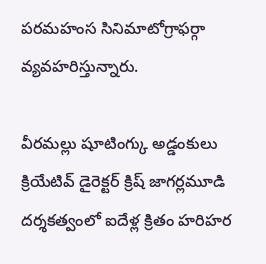పరమహంస సినిమాటోగ్రాఫర్గా వ్యవహరిస్తున్నారు.

వీరమల్లు షూటింగ్కు అడ్డంకులు
క్రియేటివ్ డైరెక్టర్ క్రిష్ జాగర్లమూడి దర్శకత్వంలో ఐదేళ్ల క్రితం హరిహర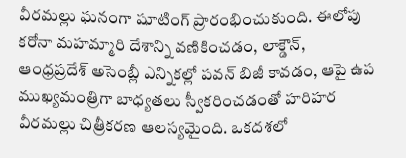వీరమల్లు ఘనంగా షూటింగ్ ప్రారంభించుకుంది. ఈలోపు కరోనా మహమ్మారి దేశాన్ని వణికించడం, లాక్డౌన్, ఆంధ్రప్రదేశ్ అసెంబ్లీ ఎన్నికల్లో పవన్ బిజీ కావడం, ఆపై ఉప ముఖ్యమంత్రిగా బాధ్యతలు స్వీకరించడంతో హరిహర వీరమల్లు చిత్రీకరణ ఆలస్యమైంది. ఒకదశలో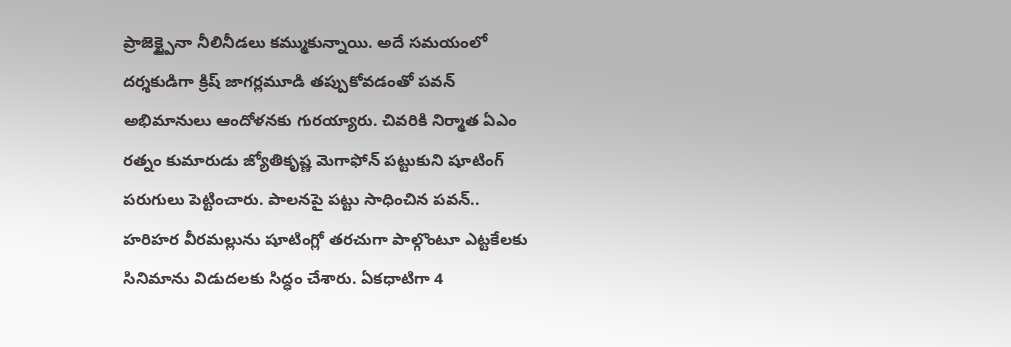ప్రాజెక్ట్పైనా నీలినీడలు కమ్ముకున్నాయి. అదే సమయంలో దర్శకుడిగా క్రిష్ జాగర్లమూడి తప్పుకోవడంతో పవన్ అభిమానులు ఆందోళనకు గురయ్యారు. చివరికి నిర్మాత ఏఎం రత్నం కుమారుడు జ్యోతికృష్ణ మెగాఫోన్ పట్టుకుని షూటింగ్ పరుగులు పెట్టించారు. పాలనపై పట్టు సాధించిన పవన్.. హరిహర వీరమల్లును షూటింగ్లో తరచుగా పాల్గొంటూ ఎట్టకేలకు సినిమాను విడుదలకు సిద్ధం చేశారు. ఏకధాటిగా 4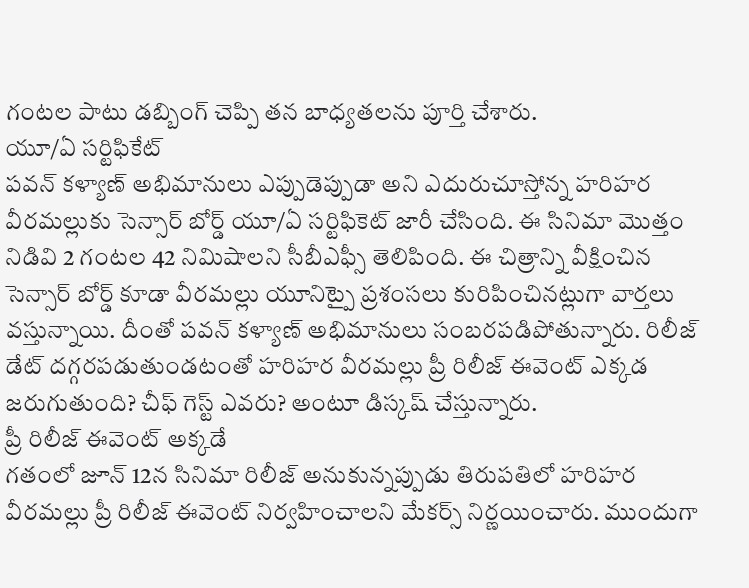గంటల పాటు డబ్బింగ్ చెప్పి తన బాధ్యతలను పూర్తి చేశారు.
యూ/ఏ సర్టిఫికేట్
పవన్ కళ్యాణ్ అభిమానులు ఎప్పుడెప్పుడా అని ఎదురుచూస్తోన్న హరిహర వీరమల్లుకు సెన్సార్ బోర్డ్ యూ/ఏ సర్టిఫికెట్ జారీ చేసింది. ఈ సినిమా మొత్తం నిడివి 2 గంటల 42 నిమిషాలని సీబీఎఫ్సీ తెలిపింది. ఈ చిత్రాన్ని వీక్షించిన సెన్సార్ బోర్డ్ కూడా వీరమల్లు యూనిట్పై ప్రశంసలు కురిపించినట్లుగా వార్తలు వస్తున్నాయి. దీంతో పవన్ కళ్యాణ్ అభిమానులు సంబరపడిపోతున్నారు. రిలీజ్ డేట్ దగ్గరపడుతుండటంతో హరిహర వీరమల్లు ప్రీ రిలీజ్ ఈవెంట్ ఎక్కడ జరుగుతుంది? చీఫ్ గెస్ట్ ఎవరు? అంటూ డిస్కష్ చేస్తున్నారు.
ప్రీ రిలీజ్ ఈవెంట్ అక్కడే
గతంలో జూన్ 12న సినిమా రిలీజ్ అనుకున్నప్పుడు తిరుపతిలో హరిహర వీరమల్లు ప్రీ రిలీజ్ ఈవెంట్ నిర్వహించాలని మేకర్స్ నిర్ణయించారు. ముందుగా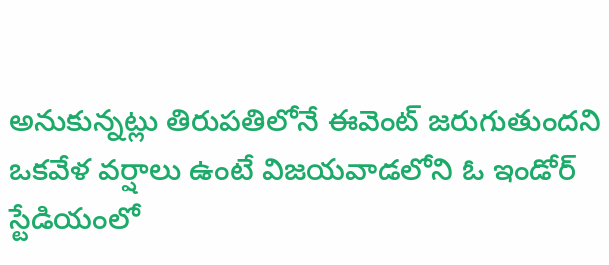అనుకున్నట్లు తిరుపతిలోనే ఈవెంట్ జరుగుతుందని ఒకవేళ వర్షాలు ఉంటే విజయవాడలోని ఓ ఇండోర్ స్టేడియంలో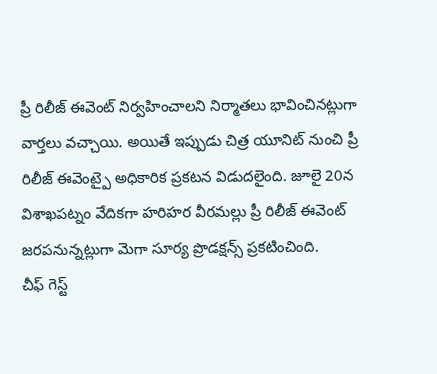ప్రీ రిలీజ్ ఈవెంట్ నిర్వహించాలని నిర్మాతలు భావించినట్లుగా వార్తలు వచ్చాయి. అయితే ఇప్పుడు చిత్ర యూనిట్ నుంచి ప్రీ రిలీజ్ ఈవెంట్పై అధికారిక ప్రకటన విడుదలైంది. జూలై 20న విశాఖపట్నం వేదికగా హరిహర వీరమల్లు ప్రీ రిలీజ్ ఈవెంట్ జరపనున్నట్లుగా మెగా సూర్య ప్రొడక్షన్స్ ప్రకటించింది.
చీఫ్ గెస్ట్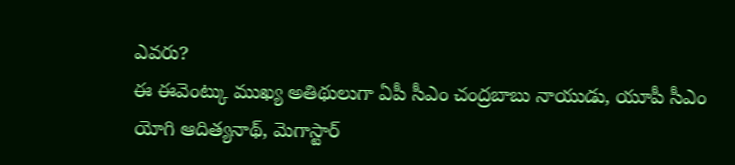ఎవరు?
ఈ ఈవెంట్కు ముఖ్య అతిథులుగా ఏపీ సీఎం చంద్రబాబు నాయుడు, యూపీ సీఎం యోగి ఆదిత్యనాథ్, మెగాస్టార్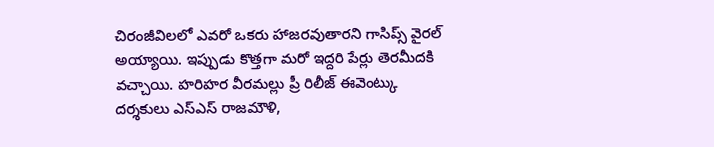చిరంజీవిలలో ఎవరో ఒకరు హాజరవుతారని గాసిప్స్ వైరల్ అయ్యాయి. ఇప్పుడు కొత్తగా మరో ఇద్దరి పేర్లు తెరమీదకి వచ్చాయి. హరిహర వీరమల్లు ప్రీ రిలీజ్ ఈవెంట్కు దర్శకులు ఎస్ఎస్ రాజమౌళి,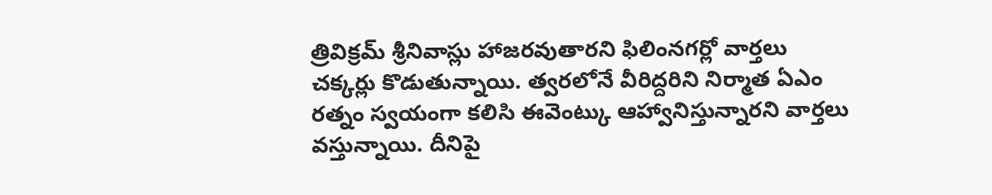త్రివిక్రమ్ శ్రీనివాస్లు హాజరవుతారని ఫిలింనగర్లో వార్తలు చక్కర్లు కొడుతున్నాయి. త్వరలోనే వీరిద్దరిని నిర్మాత ఏఎం రత్నం స్వయంగా కలిసి ఈవెంట్కు ఆహ్వానిస్తున్నారని వార్తలు వస్తున్నాయి. దీనిపై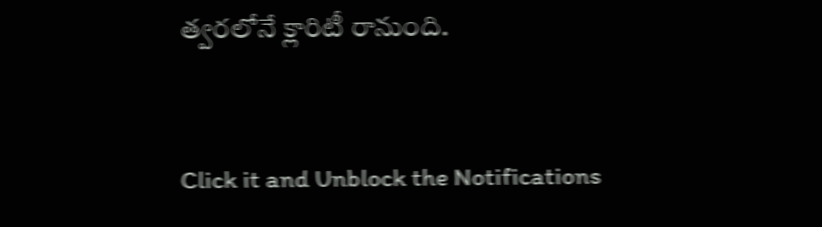త్వరలోనే క్లారిటీ రానుంది.


Click it and Unblock the Notifications